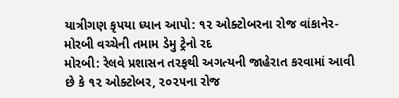યાત્રીગણ કૃપયા ધ્યાન આપો: ૧૨ ઓક્ટોબરના રોજ વાંકાનેર-મોરબી વચ્ચેની તમામ ડેમુ ટ્રેનો રદ
મોરબી: રેલવે પ્રશાસન તરફથી અગત્યની જાહેરાત કરવામાં આવી છે કે ૧૨ ઓક્ટોબર, ૨૦૨૫ના રોજ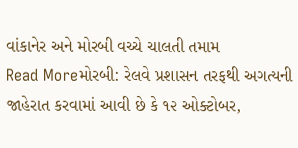વાંકાનેર અને મોરબી વચ્ચે ચાલતી તમામ
Read Moreમોરબી: રેલવે પ્રશાસન તરફથી અગત્યની જાહેરાત કરવામાં આવી છે કે ૧૨ ઓક્ટોબર,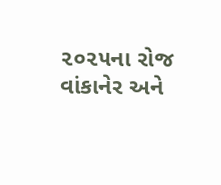૨૦૨૫ના રોજ વાંકાનેર અને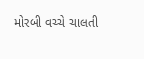મોરબી વચ્ચે ચાલતી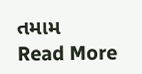તમામ
Read More